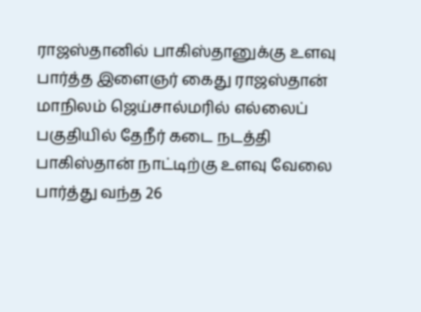ராஜஸ்தானில் பாகிஸ்தானுக்கு உளவு பார்த்த இளைஞர் கைது ராஜஸ்தான் மாநிலம் ஜெய்சால்மரில் எல்லைப் பகுதியில் தேநீர் கடை நடத்தி பாகிஸ்தான் நாட்டிற்கு உளவு வேலை பார்த்து வந்த 26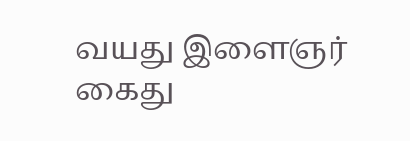வயது இளைஞர் கைது